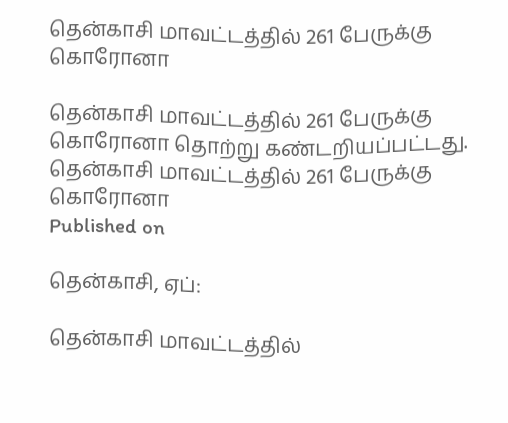தென்காசி மாவட்டத்தில் 261 பேருக்கு கொரோனா

தென்காசி மாவட்டத்தில் 261 பேருக்கு கொரோனா தொற்று கண்டறியப்பட்டது.
தென்காசி மாவட்டத்தில் 261 பேருக்கு கொரோனா
Published on

தென்காசி, ஏப்:

தென்காசி மாவட்டத்தில்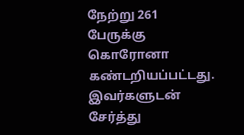நேற்று 261 பேருக்கு கொரோனா கண்டறியப்பட்டது. இவர்களுடன் சேர்த்து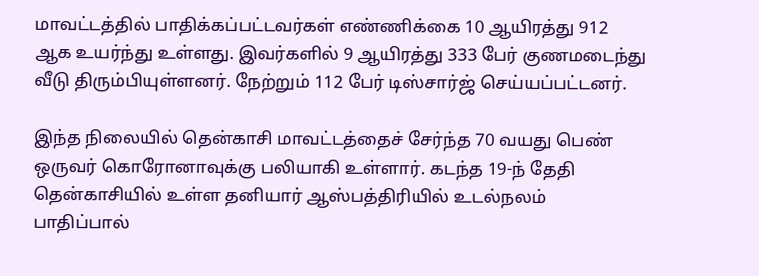மாவட்டத்தில் பாதிக்கப்பட்டவர்கள் எண்ணிக்கை 10 ஆயிரத்து 912 ஆக உயர்ந்து உள்ளது. இவர்களில் 9 ஆயிரத்து 333 பேர் குணமடைந்து வீடு திரும்பியுள்ளனர். நேற்றும் 112 பேர் டிஸ்சார்ஜ் செய்யப்பட்டனர்.

இந்த நிலையில் தென்காசி மாவட்டத்தைச் சேர்ந்த 70 வயது பெண் ஒருவர் கொரோனாவுக்கு பலியாகி உள்ளார். கடந்த 19-ந் தேதி தென்காசியில் உள்ள தனியார் ஆஸ்பத்திரியில் உடல்நலம் பாதிப்பால்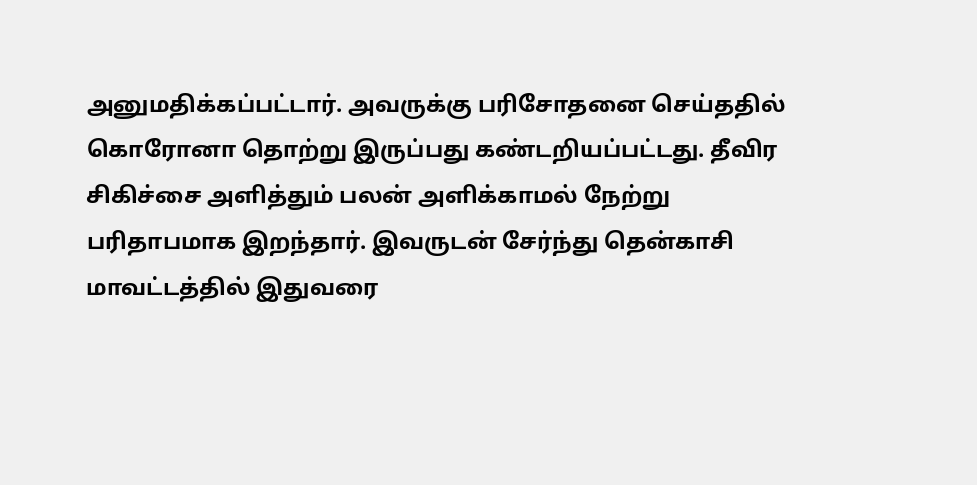அனுமதிக்கப்பட்டார். அவருக்கு பரிசோதனை செய்ததில் கொரோனா தொற்று இருப்பது கண்டறியப்பட்டது. தீவிர சிகிச்சை அளித்தும் பலன் அளிக்காமல் நேற்று பரிதாபமாக இறந்தார். இவருடன் சேர்ந்து தென்காசி மாவட்டத்தில் இதுவரை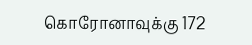கொரோனாவுக்கு 172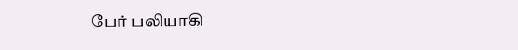பேர் பலியாகி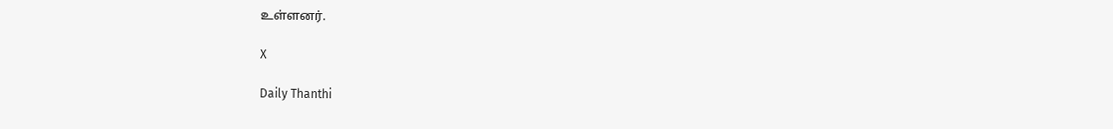உள்ளனர்.

X

Daily Thanthi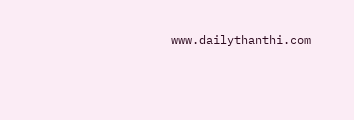www.dailythanthi.com